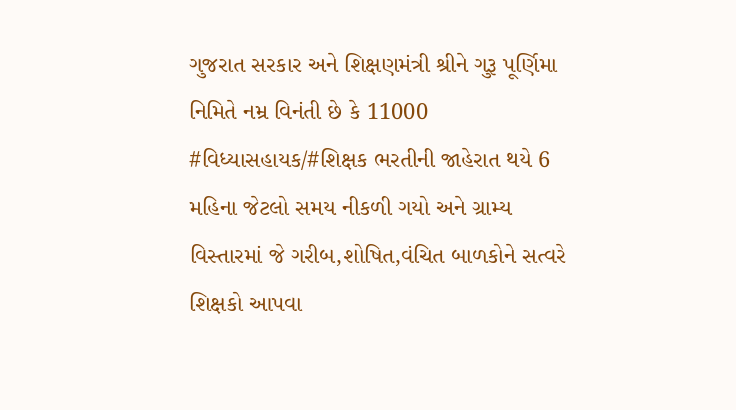ગુજરાત સરકાર અને શિક્ષણમંત્રી શ્રીને ગુરૂ પૂર્ણિમા નિમિતે નમ્ર વિનંતી છે કે 11000 #વિધ્યાસહાયક/#શિક્ષક ભરતીની જાહેરાત થયે 6 મહિના જેટલો સમય નીકળી ગયો અને ગ્રામ્ય વિસ્તારમાં જે ગરીબ,શોષિત,વંચિત બાળકોને સત્વરે શિક્ષકો આપવા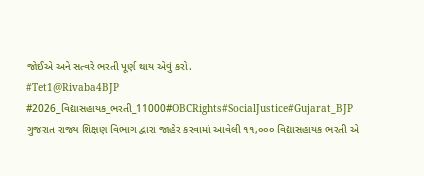જોઈએ અને સત્વરે ભરતી પૂર્ણ થાય એવું કરો.
#Tet1@Rivaba4BJP
#2026_વિદ્યાસહાયક_ભરતી_11000#OBCRights#SocialJustice#Gujarat_BJP
ગુજરાત રાજ્ય શિક્ષણ વિભાગ દ્વારા જાહેર કરવામાં આવેલી ૧૧,૦૦૦ વિદ્યાસહાયક ભરતી એ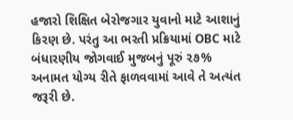હજારો શિક્ષિત બેરોજગાર યુવાનો માટે આશાનું કિરણ છે. પરંતુ આ ભરતી પ્રક્રિયામાં OBC માટે બંધારણીય જોગવાઈ મુજબનું પૂરું ૨૭% અનામત યોગ્ય રીતે ફાળવવામાં આવે તે અત્યંત જરૂરી છે.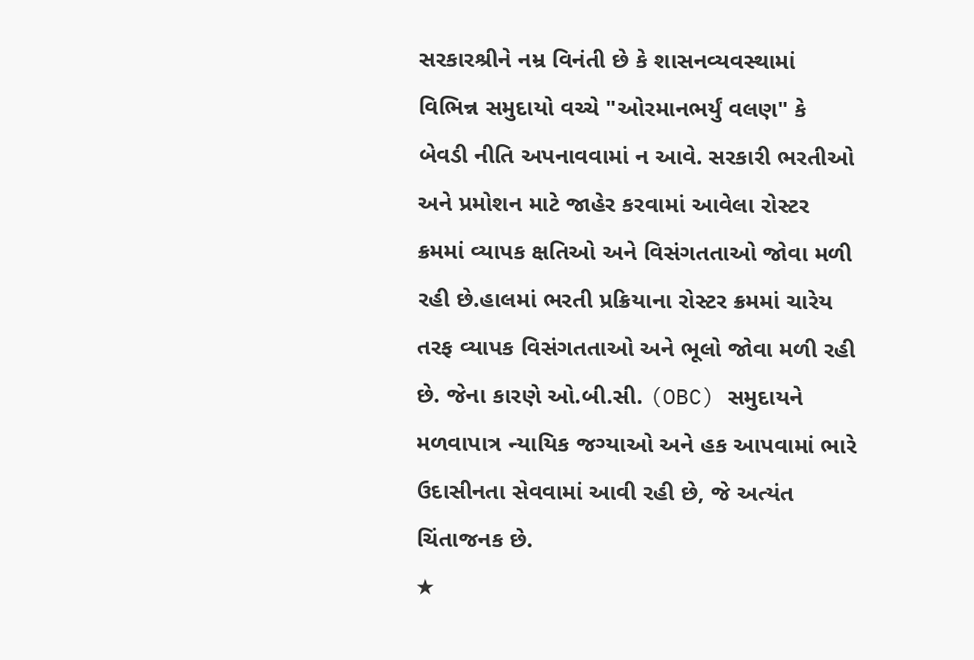સરકારશ્રીને નમ્ર વિનંતી છે કે શાસનવ્યવસ્થામાં વિભિન્ન સમુદાયો વચ્ચે "ઓરમાનભર્યું વલણ" કે બેવડી નીતિ અપનાવવામાં ન આવે. સરકારી ભરતીઓ અને પ્રમોશન માટે જાહેર કરવામાં આવેલા રોસ્ટર ક્રમમાં વ્યાપક ક્ષતિઓ અને વિસંગતતાઓ જોવા મળી રહી છે.હાલમાં ભરતી પ્રક્રિયાના રોસ્ટર ક્રમમાં ચારેય તરફ વ્યાપક વિસંગતતાઓ અને ભૂલો જોવા મળી રહી છે. જેના કારણે ઓ.બી.સી. (OBC) સમુદાયને મળવાપાત્ર ન્યાયિક જગ્યાઓ અને હક આપવામાં ભારે ઉદાસીનતા સેવવામાં આવી રહી છે, જે અત્યંત ચિંતાજનક છે.
★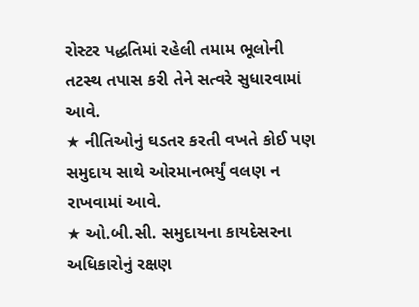રોસ્ટર પદ્ધતિમાં રહેલી તમામ ભૂલોની તટસ્થ તપાસ કરી તેને સત્વરે સુધારવામાં આવે.
★ નીતિઓનું ઘડતર કરતી વખતે કોઈ પણ સમુદાય સાથે ઓરમાનભર્યું વલણ ન રાખવામાં આવે.
★ ઓ.બી.સી. સમુદાયના કાયદેસરના અધિકારોનું રક્ષણ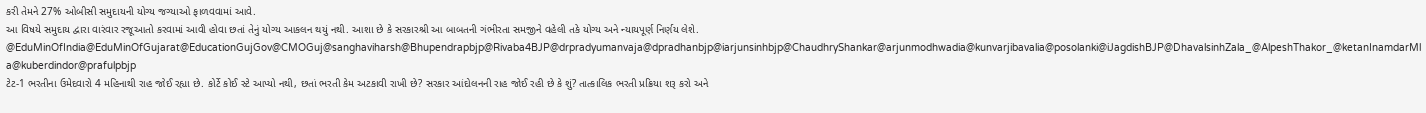કરી તેમને 27% ઓબીસી સમુદાયની યોગ્ય જગ્યાઓ ફાળવવામાં આવે.
આ વિષયે સમુદાય દ્વારા વારંવાર રજૂઆતો કરવામાં આવી હોવા છતાં તેનું યોગ્ય આકલન થયું નથી. આશા છે કે સરકારશ્રી આ બાબતની ગંભીરતા સમજીને વહેલી તકે યોગ્ય અને ન્યાયપૂર્ણ નિર્ણય લેશે.
@EduMinOfIndia@EduMinOfGujarat@EducationGujGov@CMOGuj@sanghaviharsh@Bhupendrapbjp@Rivaba4BJP@drpradyumanvaja@dpradhanbjp@iarjunsinhbjp@ChaudhryShankar@arjunmodhwadia@kunvarjibavalia@posolanki@iJagdishBJP@DhavalsinhZala_@AlpeshThakor_@ketanInamdarMla@kuberdindor@prafulpbjp
ટેટ-1 ભરતીના ઉમેદવારો 4 મહિનાથી રાહ જોઈ રહ્યા છે. કોર્ટે કોઈ સ્ટે આપ્યો નથી, છતાં ભરતી કેમ અટકાવી રાખી છે? સરકાર આંદોલનની રાહ જોઈ રહી છે કે શું? તાત્કાલિક ભરતી પ્રક્રિયા શરૂ કરો અને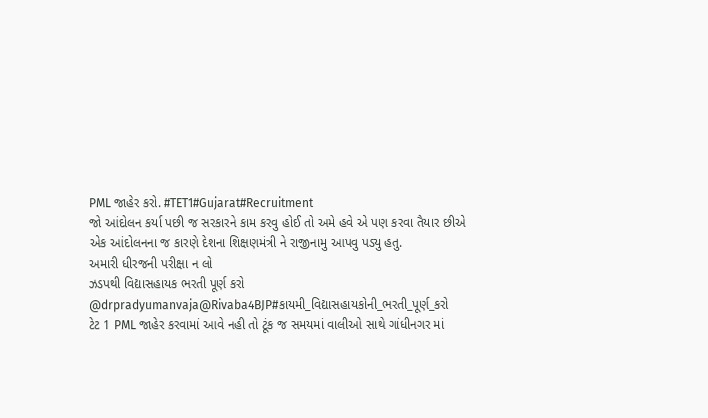PML જાહેર કરો. #TET1#Gujarat#Recruitment
જો આંદોલન કર્યા પછી જ સરકારને કામ કરવુ હોઈ તો અમે હવે એ પણ કરવા તૈયાર છીએ
એક આંદોલનના જ કારણે દેશના શિક્ષણમંત્રી ને રાજીનામુ આપવુ પડ્યુ હતુ.
અમારી ધીરજની પરીક્ષા ન લો
ઝડપથી વિદ્યાસહાયક ભરતી પૂર્ણ કરો
@drpradyumanvaja@Rivaba4BJP#કાયમી_વિદ્યાસહાયકોની_ભરતી_પૂર્ણ_કરો
ટેટ 1 PML જાહેર કરવામાં આવે નહી તો ટૂંક જ સમયમાં વાલીઓ સાથે ગાંધીનગર માં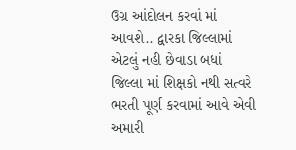ઉગ્ર આંદોલન કરવાં માં આવશે.. દ્વારકા જિલ્લામાં એટલું નહી છેવાડા બધાં જિલ્લા માં શિક્ષકો નથી સત્વરે ભરતી પૂર્ણ કરવામાં આવે એવી અમારી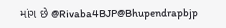માંગ છે @Rivaba4BJP@Bhupendrapbjp